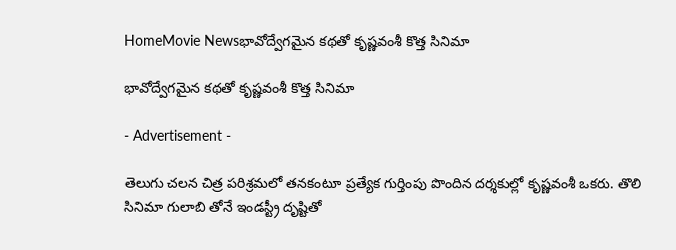HomeMovie Newsభావోద్వేగమైన కథతో కృష్ణవంశీ కొత్త సినిమా

భావోద్వేగమైన కథతో కృష్ణవంశీ కొత్త సినిమా

- Advertisement -

తెలుగు చ‌ల‌న చిత్ర ప‌రిశ్ర‌మ‌లో తనకంటూ ప్రత్యేక గుర్తింపు పొందిన దర్శకుల్లో కృష్ణవంశీ ఒకరు. తొలి సినిమా గులాబి తోనే ఇండస్ట్రీ దృష్టితో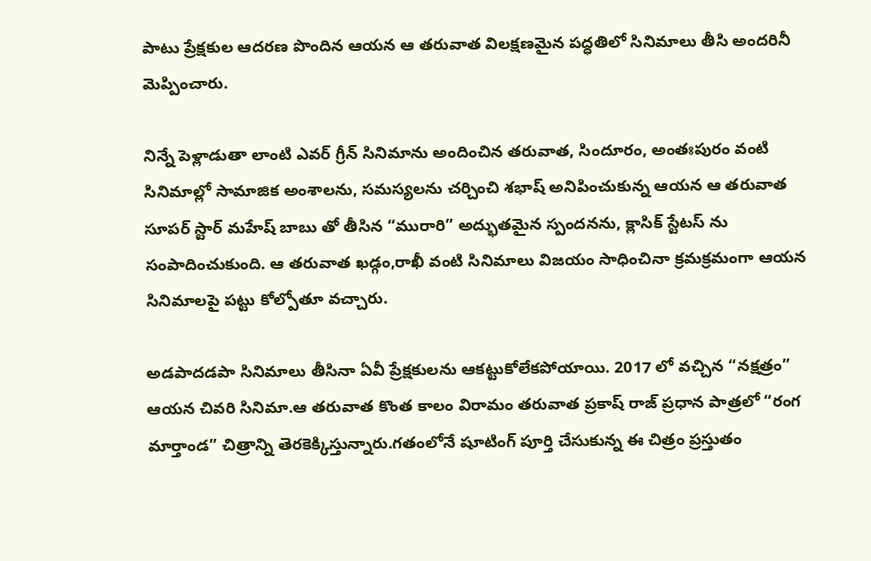పాటు ప్రేక్షకుల ఆదరణ పొందిన ఆయన ఆ తరువాత విలక్షణమైన పద్ధతిలో సినిమాలు తీసి అందరినీ మెప్పించారు.

నిన్నే పెళ్లాడుతా లాంటి ఎవర్ గ్రీన్ సినిమాను అందించిన తరువాత, సిందూరం, అంతఃపురం వంటి సినిమాల్లో సామాజిక అంశాలను, సమస్యలను చర్చించి శభాష్ అనిపించుకున్న ఆయన ఆ తరువాత సూపర్ స్టార్ మహేష్ బాబు తో తీసిన “మురారి” అద్భుతమైన స్పందనను, క్లాసిక్ స్టేటస్ ను సంపాదించుకుంది. ఆ తరువాత ఖడ్గం,రాఖీ వంటి సినిమాలు విజయం సాధించినా క్రమక్రమంగా ఆయన సినిమాలపై పట్టు కోల్పోతూ వచ్చారు.

అడపాదడపా సినిమాలు తీసినా ఏవీ ప్రేక్షకులను ఆకట్టుకోలేకపోయాయి. 2017 లో వచ్చిన “నక్షత్రం” ఆయన చివరి సినిమా.ఆ తరువాత కొంత కాలం విరామం తరువాత ప్రకాష్ రాజ్ ప్రధాన పాత్రలో “రంగ మార్తాండ” చిత్రాన్ని తెరకెక్కిస్తున్నారు.గ‌తంలోనే షూటింగ్ పూర్తి చేసుకున్న ఈ చిత్రం ప్ర‌స్తుతం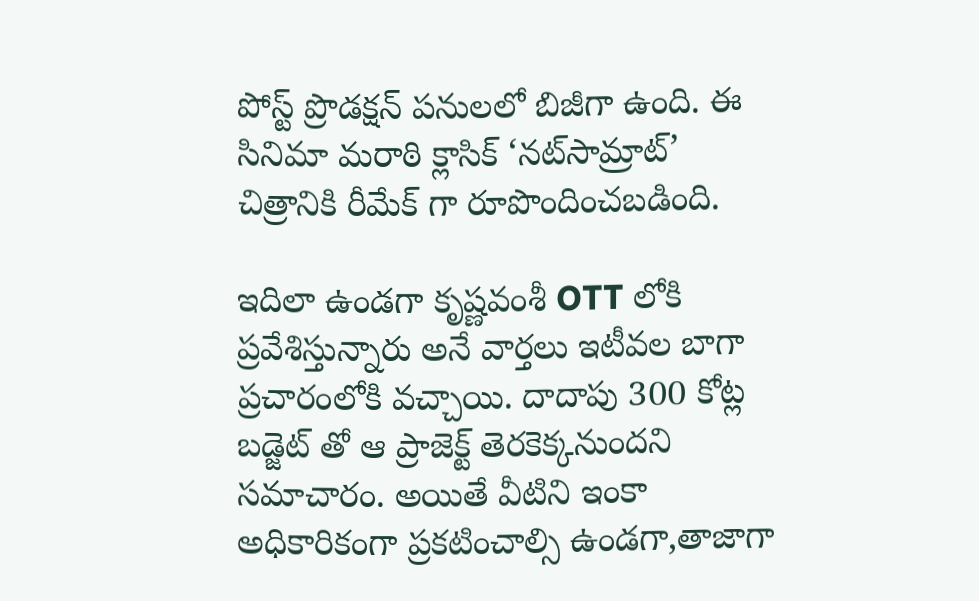పోస్ట్ ప్రొడ‌క్ష‌న్ ప‌నుల‌లో బిజీగా ఉంది. ఈ సినిమా మరాఠి క్లాసిక్ ‘న‌ట్‌సామ్రాట్’ చిత్రానికి రీమేక్‌ గా రూపొందించబడింది.

ఇదిలా ఉండగా కృష్ణవంశీ OTT లోకి ప్రవేశిస్తున్నారు అనే వార్తలు ఇటీవల బాగా ప్రచారంలోకి వచ్చాయి. దాదాపు 300 కోట్ల బడ్జెట్ తో ఆ ప్రాజెక్ట్ తెరకెక్కనుందని సమాచారం. అయితే వీటిని ఇంకా అధికారికంగా ప్రకటించాల్సి ఉండగా,తాజాగా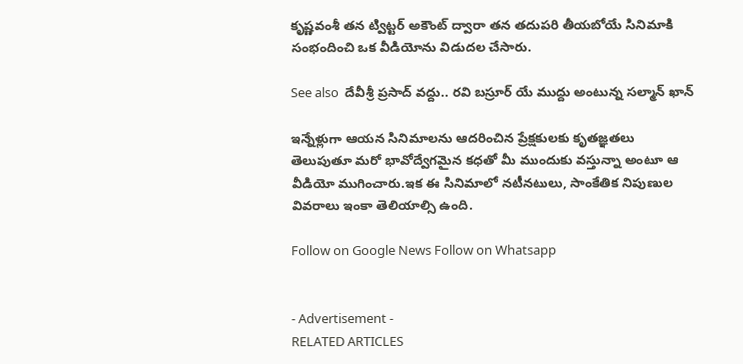కృష్ణవంశీ తన ట్విట్టర్ అకౌంట్ ద్వారా తన తదుపరి తీయబోయే సినిమాకి సంభందించి ఒక వీడియోను విడుదల చేసారు.

See also  దేవీశ్రీ ప్రసాద్ వద్దు.. రవి బస్రూర్ యే ముద్దు అంటున్న సల్మాన్ ఖాన్

ఇన్నేళ్లుగా ఆయన సినిమాలను ఆదరించిన ప్రేక్షకులకు కృతజ్ఞతలు తెలుపుతూ మరో భావోద్వేగమైన కధతో మీ ముందుకు వస్తున్నా అంటూ ఆ వీడియో ముగించారు.ఇక ఈ సినిమాలో నటీనటులు, సాంకేతిక నిపుణుల వివరాలు ఇంకా తెలియాల్సి ఉంది.

Follow on Google News Follow on Whatsapp


- Advertisement -
RELATED ARTICLES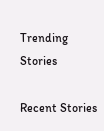Trending Stories

Recent Stories